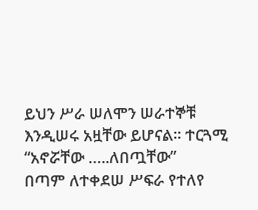ይህን ሥራ ሠለሞን ሠራተኞቹ እንዲሠሩ አዟቸው ይሆናል፡፡ ተርጓሚ “አኖሯቸው …..ለበጧቸው”
በጣም ለተቀደሠ ሥፍራ የተለየ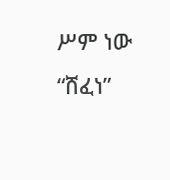ሥም ነው
“ሸፈነ”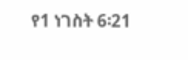የ1 ነገስት 6፡21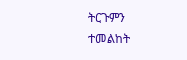ትርጉምን ተመልከት